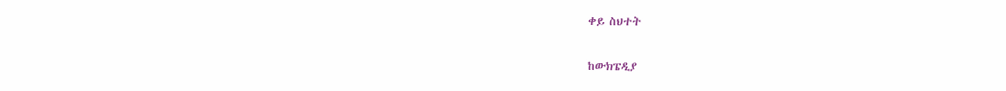ቀይ ስህተት

ከውክፔዲያ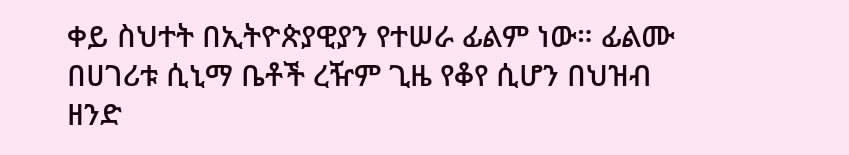ቀይ ስህተት በኢትዮጵያዊያን የተሠራ ፊልም ነው። ፊልሙ በሀገሪቱ ሲኒማ ቤቶች ረዥም ጊዜ የቆየ ሲሆን በህዝብ ዘንድ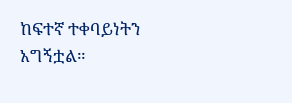ከፍተኛ ተቀባይነትን አግኝቷል።